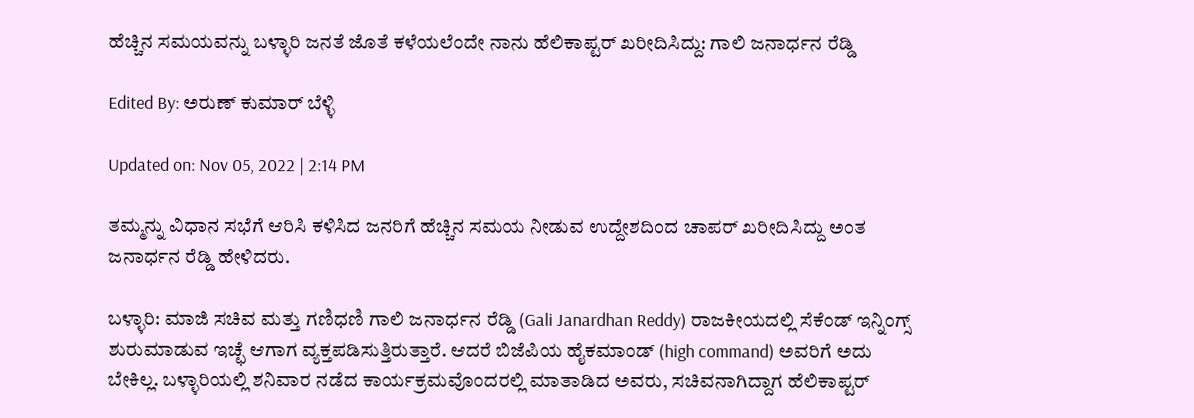ಹೆಚ್ಚಿನ ಸಮಯವನ್ನು ಬಳ್ಳಾರಿ ಜನತೆ ಜೊತೆ ಕಳೆಯಲೆಂದೇ ನಾನು ಹೆಲಿಕಾಪ್ಟರ್ ಖರೀದಿಸಿದ್ದು: ಗಾಲಿ ಜನಾರ್ಧನ ರೆಡ್ಡಿ

Edited By: ಅರುಣ್ ಕುಮಾರ್ ಬೆಳ್ಳಿ

Updated on: Nov 05, 2022 | 2:14 PM

ತಮ್ಮನ್ನು ವಿಧಾನ ಸಭೆಗೆ ಆರಿಸಿ ಕಳಿಸಿದ ಜನರಿಗೆ ಹೆಚ್ಚಿನ ಸಮಯ ನೀಡುವ ಉದ್ದೇಶದಿಂದ ಚಾಪರ್ ಖರೀದಿಸಿದ್ದು ಅಂತ ಜನಾರ್ಧನ ರೆಡ್ಡಿ ಹೇಳಿದರು.

ಬಳ್ಳಾರಿ: ಮಾಜಿ ಸಚಿವ ಮತ್ತು ಗಣಿಧಣಿ ಗಾಲಿ ಜನಾರ್ಧನ ರೆಡ್ಡಿ (Gali Janardhan Reddy) ರಾಜಕೀಯದಲ್ಲಿ ಸೆಕೆಂಡ್ ಇನ್ನಿಂಗ್ಸ್ ಶುರುಮಾಡುವ ಇಚ್ಛೆ ಆಗಾಗ ವ್ಯಕ್ತಪಡಿಸುತ್ತಿರುತ್ತಾರೆ. ಆದರೆ ಬಿಜೆಪಿಯ ಹೈಕಮಾಂಡ್ (high command) ಅವರಿಗೆ ಅದು ಬೇಕಿಲ್ಲ. ಬಳ್ಳಾರಿಯಲ್ಲಿ ಶನಿವಾರ ನಡೆದ ಕಾರ್ಯಕ್ರಮವೊಂದರಲ್ಲಿ ಮಾತಾಡಿದ ಅವರು, ಸಚಿವನಾಗಿದ್ದಾಗ ಹೆಲಿಕಾಪ್ಟರ್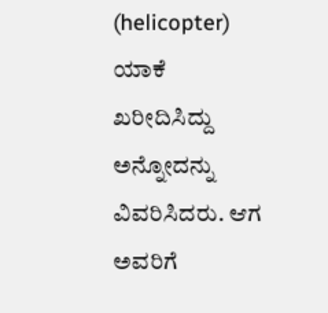(helicopter) ಯಾಕೆ ಖರೀದಿಸಿದ್ದು ಅನ್ನೋದನ್ನು ವಿವರಿಸಿದರು. ಆಗ ಅವರಿಗೆ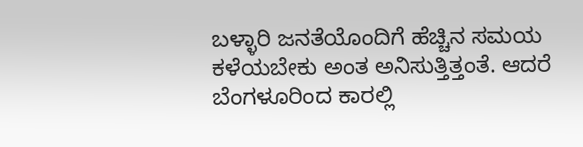ಬಳ್ಳಾರಿ ಜನತೆಯೊಂದಿಗೆ ಹೆಚ್ಚಿನ ಸಮಯ ಕಳೆಯಬೇಕು ಅಂತ ಅನಿಸುತ್ತಿತ್ತಂತೆ. ಆದರೆ ಬೆಂಗಳೂರಿಂದ ಕಾರಲ್ಲಿ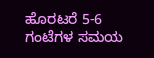ಹೊರಟರೆ 5-6 ಗಂಟೆಗಳ ಸಮಯ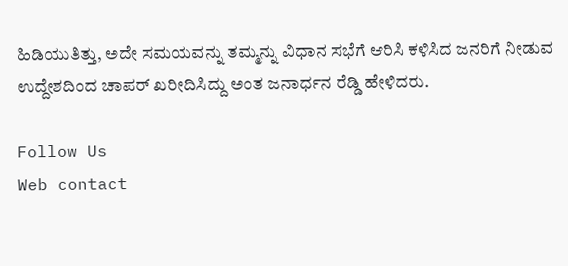ಹಿಡಿಯುತಿತ್ತು, ಅದೇ ಸಮಯವನ್ನು ತಮ್ಮನ್ನು ವಿಧಾನ ಸಭೆಗೆ ಆರಿಸಿ ಕಳಿಸಿದ ಜನರಿಗೆ ನೀಡುವ ಉದ್ದೇಶದಿಂದ ಚಾಪರ್ ಖರೀದಿಸಿದ್ದು ಅಂತ ಜನಾರ್ಧನ ರೆಡ್ಡಿ ಹೇಳಿದರು.

Follow Us
Web contact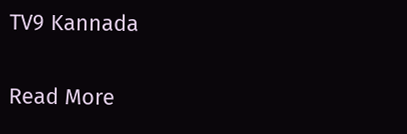TV9 Kannada

Read More